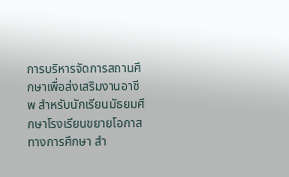การบริหารจัดการสถานศึกษาเพื่อส่งเสริมงานอาชีพ สำหรับนักเรียนมัธยมศึกษาโรงเรียนขยายโอกาสทางการศึกษา สำ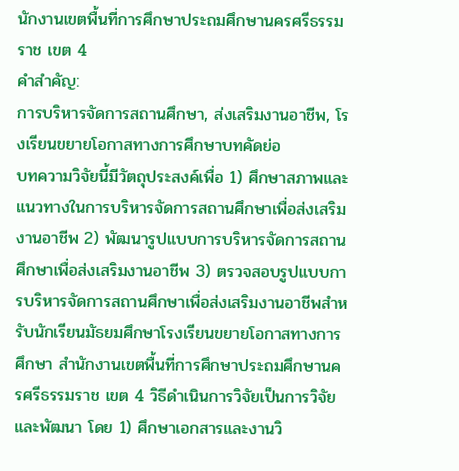นักงานเขตพื้นที่การศึกษาประถมศึกษานครศรีธรรมราช เขต 4
คำสำคัญ:
การบริหารจัดการสถานศึกษา, ส่งเสริมงานอาชีพ, โรงเรียนขยายโอกาสทางการศึกษาบทคัดย่อ
บทความวิจัยนี้มีวัตถุประสงค์เพื่อ 1) ศึกษาสภาพและแนวทางในการบริหารจัดการสถานศึกษาเพื่อส่งเสริมงานอาชีพ 2) พัฒนารูปแบบการบริหารจัดการสถานศึกษาเพื่อส่งเสริมงานอาชีพ 3) ตรวจสอบรูปแบบการบริหารจัดการสถานศึกษาเพื่อส่งเสริมงานอาชีพสำหรับนักเรียนมัธยมศึกษาโรงเรียนขยายโอกาสทางการศึกษา สำนักงานเขตพื้นที่การศึกษาประถมศึกษานครศรีธรรมราช เขต 4 วิธีดำเนินการวิจัยเป็นการวิจัยและพัฒนา โดย 1) ศึกษาเอกสารและงานวิ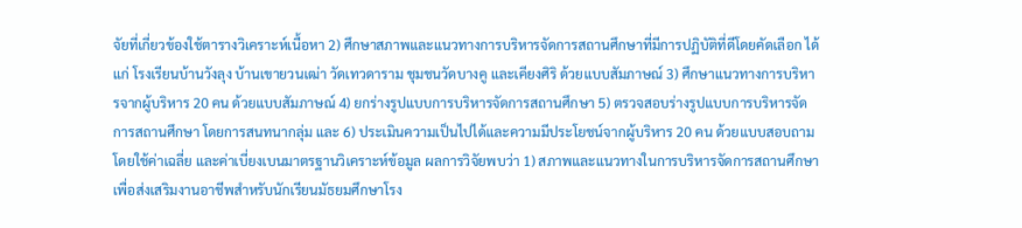จัยที่เกี่ยวข้องใช้ตารางวิเคราะห์เนื้อหา 2) ศึกษาสภาพและแนวทางการบริหารจัดการสถานศึกษาที่มีการปฏิบัติที่ดีโดยคัดเลือก ได้แก่ โรงเรียนบ้านวังลุง บ้านเขายวนเฒ่า วัดเทวดาราม ชุมชนวัดบางคู และเคียงศิริ ด้วยแบบสัมภาษณ์ 3) ศึกษาแนวทางการบริหารจากผู้บริหาร 20 คน ด้วยแบบสัมภาษณ์ 4) ยกร่างรูปแบบการบริหารจัดการสถานศึกษา 5) ตรวจสอบร่างรูปแบบการบริหารจัดการสถานศึกษา โดยการสนทนากลุ่ม และ 6) ประเมินความเป็นไปได้และความมีประโยชน์จากผู้บริหาร 20 คน ด้วยแบบสอบถาม โดยใช้ค่าเฉลี่ย และค่าเบี่ยงเบนมาตรฐานวิเคราะห์ข้อมูล ผลการวิจัยพบว่า 1) สภาพและแนวทางในการบริหารจัดการสถานศึกษาเพื่อส่งเสริมงานอาชีพสำหรับนักเรียนมัธยมศึกษาโรง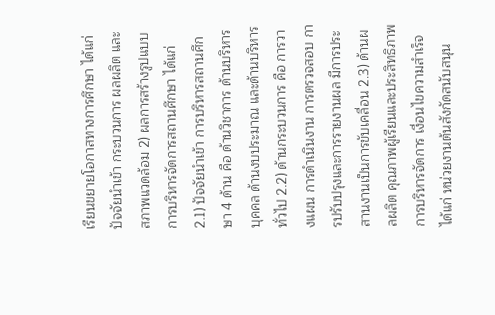เรียนขยายโอกาสทางการศึกษา ได้แก่ ปัจจัยนำเข้า กระบวนการ ผลผลิต และสภาพแวดล้อม 2) ผลการสร้างรูปแบบการบริหารจัดการสถานศึกษา ได้แก่ 2.1) ปัจจัยนำเข้า การบริหารสถานศึกษา 4 ด้าน คือ ด้านวิชาการ ด้านบริหารบุคคล ด้านงบประมาณ และด้านบริหารทั่วไป 2.2) ด้านกระบวนการ คือ การวางแผน การดำเนินงาน การตรวจสอบ การปรับปรุงและการรายงานผล มีการประสานงานเป็นการขับเคลื่อน 2.3) ด้านผลผลิต คุณภาพผู้เรียนและประสิทธิภาพการบริหารจัดการ เงื่อนไขความสำเร็จ ได้แก่ หน่วยงานต้นสังกัดสนับสนุน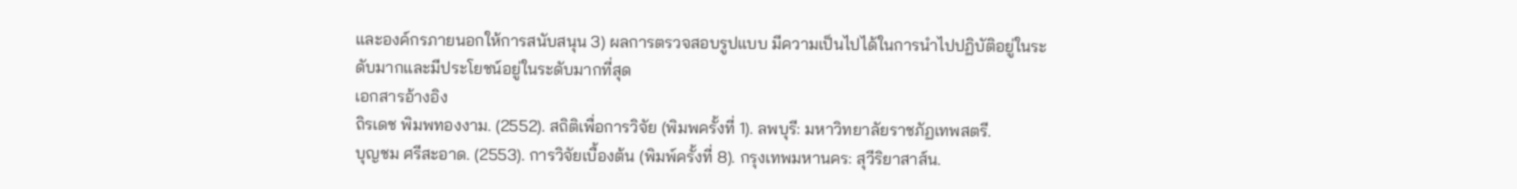และองค์กรภายนอกให้การสนับสนุน 3) ผลการตรวจสอบรูปแบบ มีความเป็นไปได้ในการนำไปปฏิบัติอยู่ในระดับมากและมีประโยชน์อยู่ในระดับมากที่สุด
เอกสารอ้างอิง
ถิรเดช พิมพทองงาม. (2552). สถิติเพื่อการวิจัย (พิมพครั้งที่ 1). ลพบุรี: มหาวิทยาลัยราชภัฏเทพสตรี.
บุญชม ศรีสะอาด. (2553). การวิจัยเบื้องต้น (พิมพ์ครั้งที่ 8). กรุงเทพมหานคร: สุวีริยาสาส์น.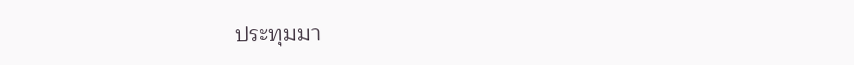ประทุมมา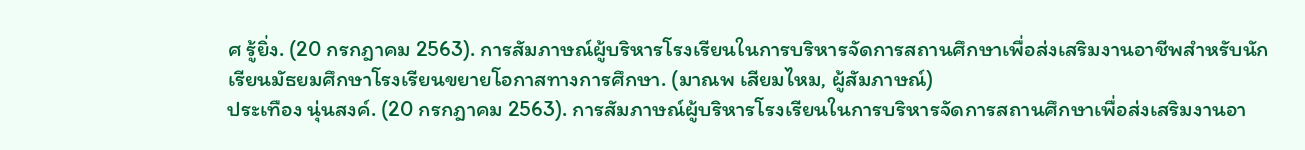ศ รู้ยิ่ง. (20 กรกฎาคม 2563). การสัมภาษณ์ผู้บริหารโรงเรียนในการบริหารจัดการสถานศึกษาเพื่อส่งเสริมงานอาชีพสำหรับนักเรียนมัธยมศึกษาโรงเรียนขยายโอกาสทางการศึกษา. (มาณพ เสียมไหม, ผู้สัมภาษณ์)
ประเทือง นุ่นสงค์. (20 กรกฎาคม 2563). การสัมภาษณ์ผู้บริหารโรงเรียนในการบริหารจัดการสถานศึกษาเพื่อส่งเสริมงานอา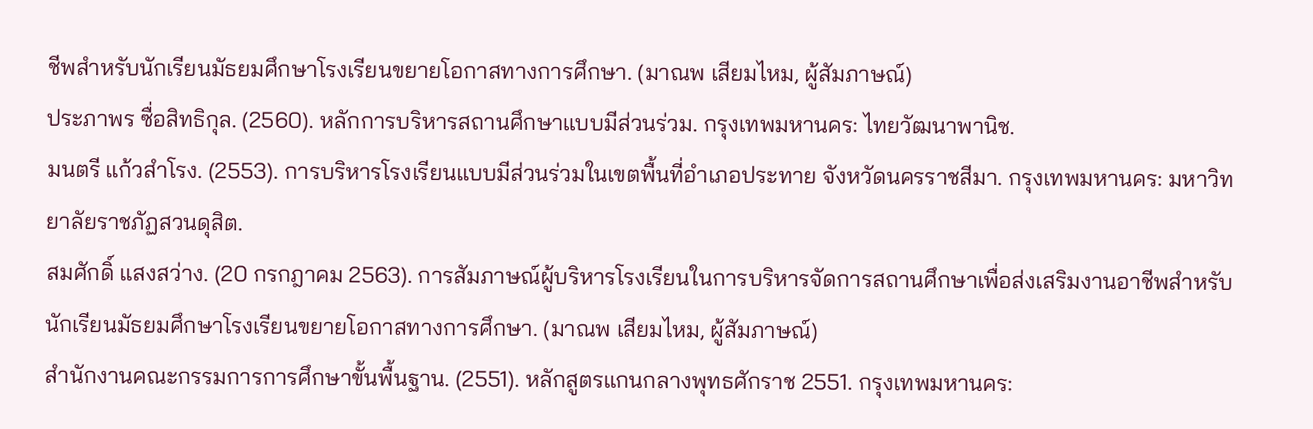ชีพสำหรับนักเรียนมัธยมศึกษาโรงเรียนขยายโอกาสทางการศึกษา. (มาณพ เสียมไหม, ผู้สัมภาษณ์)
ประภาพร ซื่อสิทธิกุล. (2560). หลักการบริหารสถานศึกษาแบบมีส่วนร่วม. กรุงเทพมหานคร: ไทยวัฒนาพานิช.
มนตรี แก้วสำโรง. (2553). การบริหารโรงเรียนแบบมีส่วนร่วมในเขตพื้นที่อำเภอประทาย จังหวัดนครราชสีมา. กรุงเทพมหานคร: มหาวิทยาลัยราชภัฏสวนดุสิต.
สมศักดิ์ แสงสว่าง. (20 กรกฎาคม 2563). การสัมภาษณ์ผู้บริหารโรงเรียนในการบริหารจัดการสถานศึกษาเพื่อส่งเสริมงานอาชีพสำหรับนักเรียนมัธยมศึกษาโรงเรียนขยายโอกาสทางการศึกษา. (มาณพ เสียมไหม, ผู้สัมภาษณ์)
สำนักงานคณะกรรมการการศึกษาขั้นพื้นฐาน. (2551). หลักสูตรแกนกลางพุทธศักราช 2551. กรุงเทพมหานคร: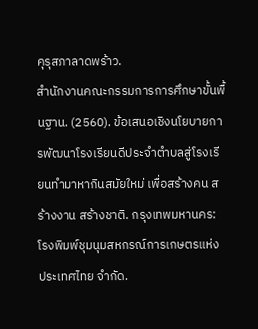คุรุสภาลาดพร้าว.
สำนักงานคณะกรรมการการศึกษาขั้นพื้นฐาน. (2560). ข้อเสนอเชิงนโยบายการพัฒนาโรงเรียนดีประจำตำบลสู่โรงเรียนทำมาหากินสมัยใหม่ เพื่อสร้างคน สร้างงาน สร้างชาติ. กรุงเทพมหานคร: โรงพิมพ์ชุมนุมสหกรณ์การเกษตรแห่งประเทศไทย จำกัด.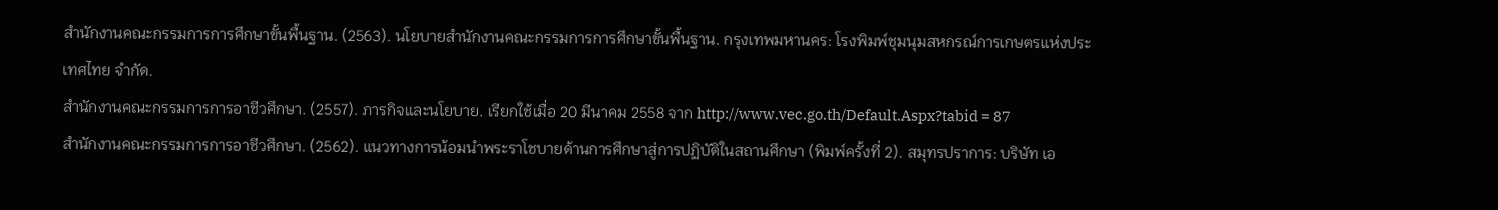สำนักงานคณะกรรมการการศึกษาขั้นพื้นฐาน. (2563). นโยบายสำนักงานคณะกรรมการการศึกษาขั้นพื้นฐาน. กรุงเทพมหานคร: โรงพิมพ์ชุมนุมสหกรณ์การเกษตรแห่งประเทศไทย จำกัด.
สำนักงานคณะกรรมการการอาชีวศึกษา. (2557). ภารกิจและนโยบาย. เรียกใช้เมื่อ 20 มีนาคม 2558 จาก http://www.vec.go.th/Default.Aspx?tabid = 87
สำนักงานคณะกรรมการการอาชีวศึกษา. (2562). แนวทางการน้อมนำพระราโชบายด้านการศึกษาสู่การปฏิบัติในสถานศึกษา (พิมพ์ครั้งที่ 2). สมุทรปราการ: บริษัท เอ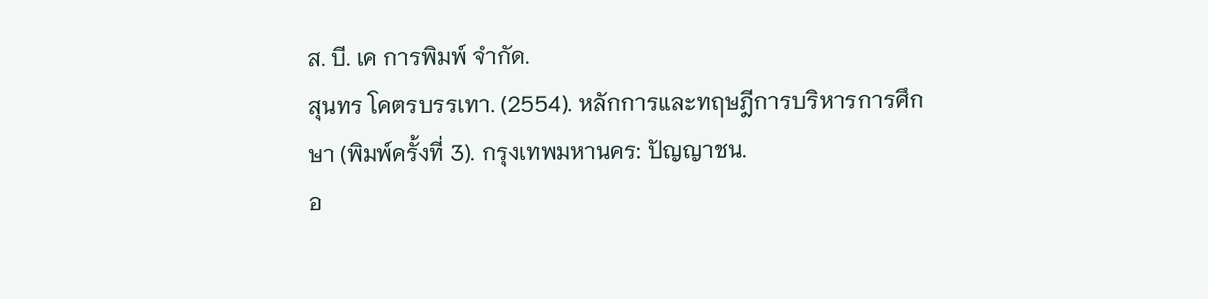ส. บี. เค การพิมพ์ จำกัด.
สุนทร โคตรบรรเทา. (2554). หลักการและทฤษฎีการบริหารการศึกษา (พิมพ์ครั้งที่ 3). กรุงเทพมหานคร: ปัญญาชน.
อ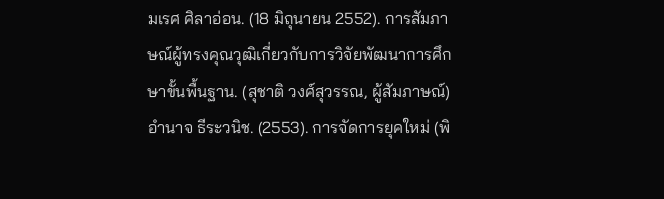มเรศ ศิลาอ่อน. (18 มิถุนายน 2552). การสัมภาษณ์ผู้ทรงคุณวุฒิเกี่ยวกับการวิจัยพัฒนาการศึกษาขั้นพื้นฐาน. (สุชาติ วงศ์สุวรรณ, ผู้สัมภาษณ์)
อำนาจ ธีระวนิช. (2553). การจัดการยุคใหม่ (พิ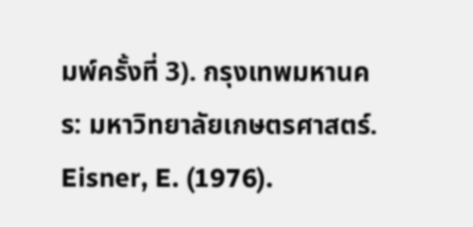มพ์ครั้งที่ 3). กรุงเทพมหานคร: มหาวิทยาลัยเกษตรศาสตร์.
Eisner, E. (1976).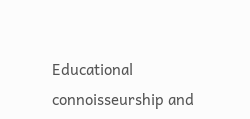Educational connoisseurship and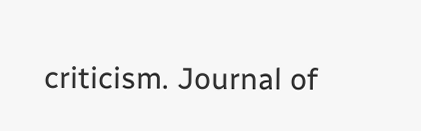criticism. Journal of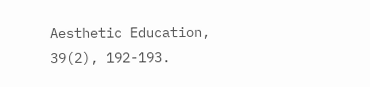Aesthetic Education, 39(2), 192-193.